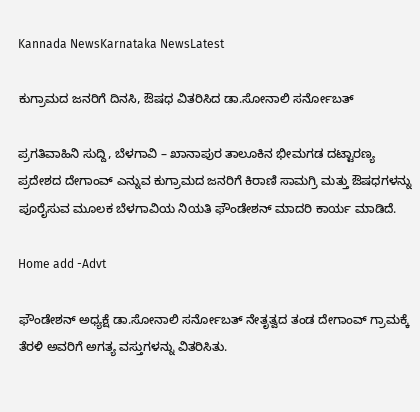Kannada NewsKarnataka NewsLatest

ಕುಗ್ರಾಮದ ಜನರಿಗೆ ದಿನಸಿ, ಔಷಧ ವಿತರಿಸಿದ ಡಾ.ಸೋನಾಲಿ ಸರ್ನೋಬತ್

ಪ್ರಗತಿವಾಹಿನಿ ಸುದ್ದಿ, ಬೆಳಗಾವಿ – ಖಾನಾಪುರ ತಾಲೂಕಿನ ಭೀಮಗಡ ದಟ್ಟಾರಣ್ಯ ಪ್ರದೇಶದ ದೇಗಾಂವ್ ಎನ್ನುವ ಕುಗ್ರಾಮದ ಜನರಿಗೆ ಕಿರಾಣಿ ಸಾಮಗ್ರಿ ಮತ್ತು ಔಷಧಗಳನ್ನು ಪೂರೈಸುವ ಮೂಲಕ ಬೆಳಗಾವಿಯ ನಿಯತಿ ಫೌಂಡೇಶನ್ ಮಾದರಿ ಕಾರ್ಯ ಮಾಡಿದೆ.

Home add -Advt

ಫೌಂಡೇಶನ್ ಅಧ್ಯಕ್ಷೆ ಡಾ.ಸೋನಾಲಿ ಸರ್ನೋಬತ್ ನೇತೃತ್ವದ ತಂಡ ದೇಗಾಂವ್ ಗ್ರಾಮಕ್ಕೆ ತೆರಳಿ ಅವರಿಗೆ ಅಗತ್ಯ ವಸ್ತುಗಳನ್ನು ವಿತರಿಸಿತು.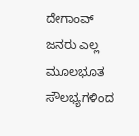ದೇಗಾಂವ್ ಜನರು ಎಲ್ಲ ಮೂಲಭೂತ ಸೌಲಭ್ಯಗಳಿಂದ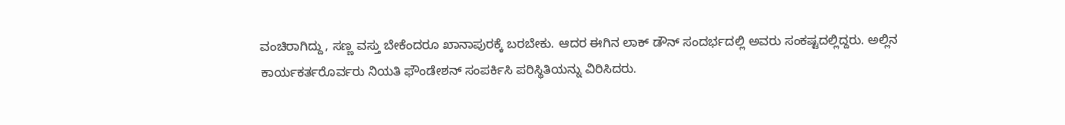ವಂಚಿರಾಗಿದ್ದು, ಸಣ್ಣ ವಸ್ತು ಬೇಕೆಂದರೂ ಖಾನಾಪುರಕ್ಕೆ ಬರಬೇಕು. ಆದರ ಈಗಿನ ಲಾಕ್ ಡೌನ್ ಸಂದರ್ಭದಲ್ಲಿ ಅವರು ಸಂಕಷ್ಟದಲ್ಲಿದ್ದರು. ಅಲ್ಲಿನ ಕಾರ್ಯಕರ್ತರೊರ್ವರು ನಿಯತಿ ಫೌಂಡೇಶನ್ ಸಂಪರ್ಕಿಸಿ ಪರಿಸ್ಥಿತಿಯನ್ನು ವಿರಿಸಿದರು.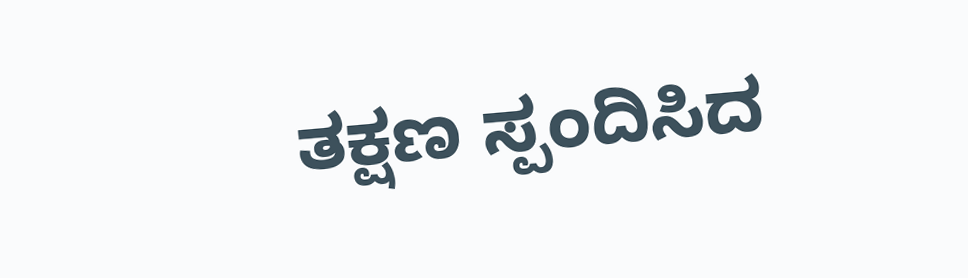ತಕ್ಷಣ ಸ್ಪಂದಿಸಿದ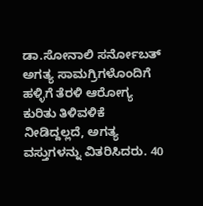ಡಾ.ಸೋನಾಲಿ ಸರ್ನೋಬತ್ ಅಗತ್ಯ ಸಾಮಗ್ರಿಗಳೊಂದಿಗೆ ಹಳ್ಳಿಗೆ ತೆರಳಿ ಆರೋಗ್ಯ ಕುರಿತು ತಿಳಿವಳಿಕೆ ನೀಡಿದ್ದಲ್ಲದೆ, ಅಗತ್ಯ ವಸ್ತುಗಳನ್ನು ವಿತರಿಸಿದರು. 40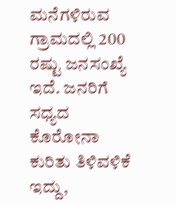ಮನೆಗಳಿರುವ ಗ್ರಾಮದಲ್ಲಿ 200 ರಷ್ಟು ಜನಸಂಖ್ಯೆ ಇದೆ. ಜನರಿಗೆ ಸಧ್ಯದ ಕೊರೋನಾ ಕುರಿತು ತಿಳಿವಳಿಕೆ ಇದ್ದು,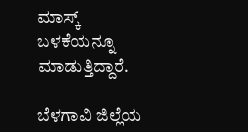ಮಾಸ್ಕ್ ಬಳಕೆಯನ್ನೂ ಮಾಡುತ್ತಿದ್ದಾರೆ.

ಬೆಳಗಾವಿ ಜಿಲ್ಲೆಯ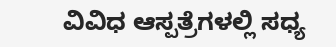ವಿವಿಧ ಆಸ್ಪತ್ರೆಗಳಲ್ಲಿ ಸಧ್ಯ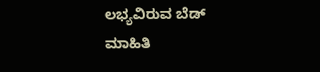ಲಭ್ಯವಿರುವ ಬೆಡ್ ಮಾಹಿತಿ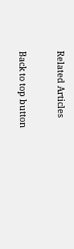Related Articles

Back to top button